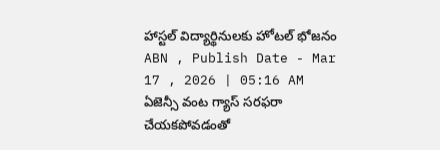హాస్టల్ విద్యార్థినులకు హోటల్ భోజనం
ABN , Publish Date - Mar 17 , 2026 | 05:16 AM
ఏజెన్సీ వంట గ్యాస్ సరఫరా చేయకపోవడంతో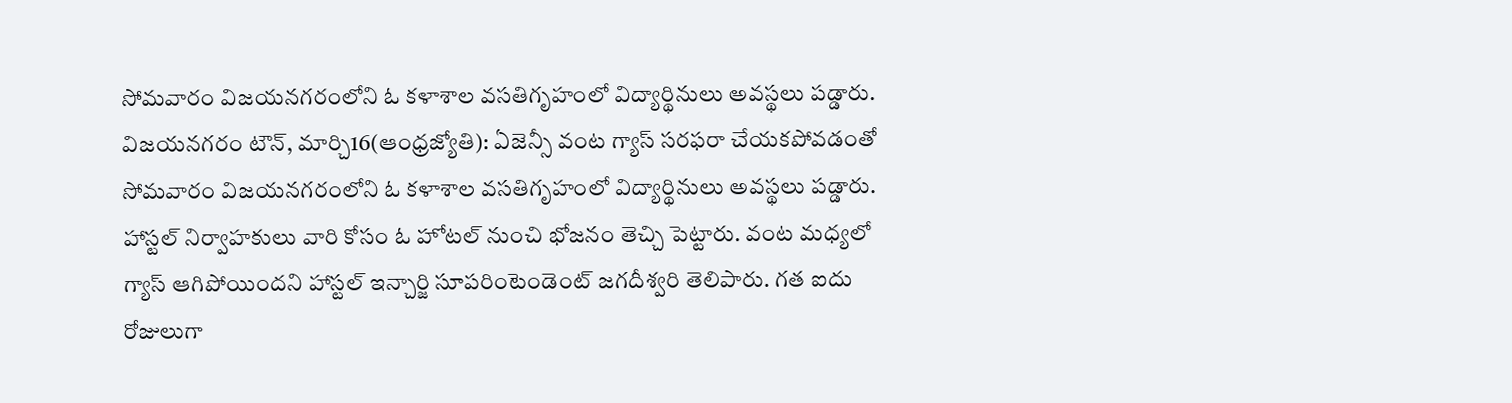సోమవారం విజయనగరంలోని ఓ కళాశాల వసతిగృహంలో విద్యార్థినులు అవస్థలు పడ్డారు.
విజయనగరం టౌన్, మార్చి16(ఆంధ్రజ్యోతి): ఏజెన్సీ వంట గ్యాస్ సరఫరా చేయకపోవడంతో సోమవారం విజయనగరంలోని ఓ కళాశాల వసతిగృహంలో విద్యార్థినులు అవస్థలు పడ్డారు. హాస్టల్ నిర్వాహకులు వారి కోసం ఓ హోటల్ నుంచి భోజనం తెచ్చి పెట్టారు. వంట మధ్యలో గ్యాస్ ఆగిపోయిందని హాస్టల్ ఇన్చార్జి సూపరింటెండెంట్ జగదీశ్వరి తెలిపారు. గత ఐదు రోజులుగా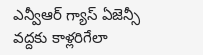ఎన్వీఆర్ గ్యాస్ ఏజెన్సీ వద్దకు కాళ్లరిగేలా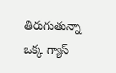తిరుగుతున్నా ఒక్క గ్యాస్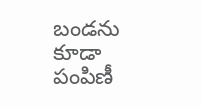బండను కూడా పంపిణీ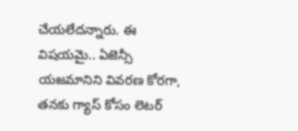చేయలేదన్నారు. ఈ విషయమై.. ఏజెన్సీ యజమానిని వివరణ కోరగా, తనకు గ్యాస్ కోసం లెటర్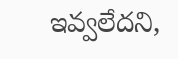ఇవ్వలేదని,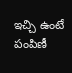ఇచ్చి ఉంటే పంపిణీ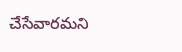చేసేవారమని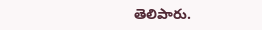తెలిపారు.